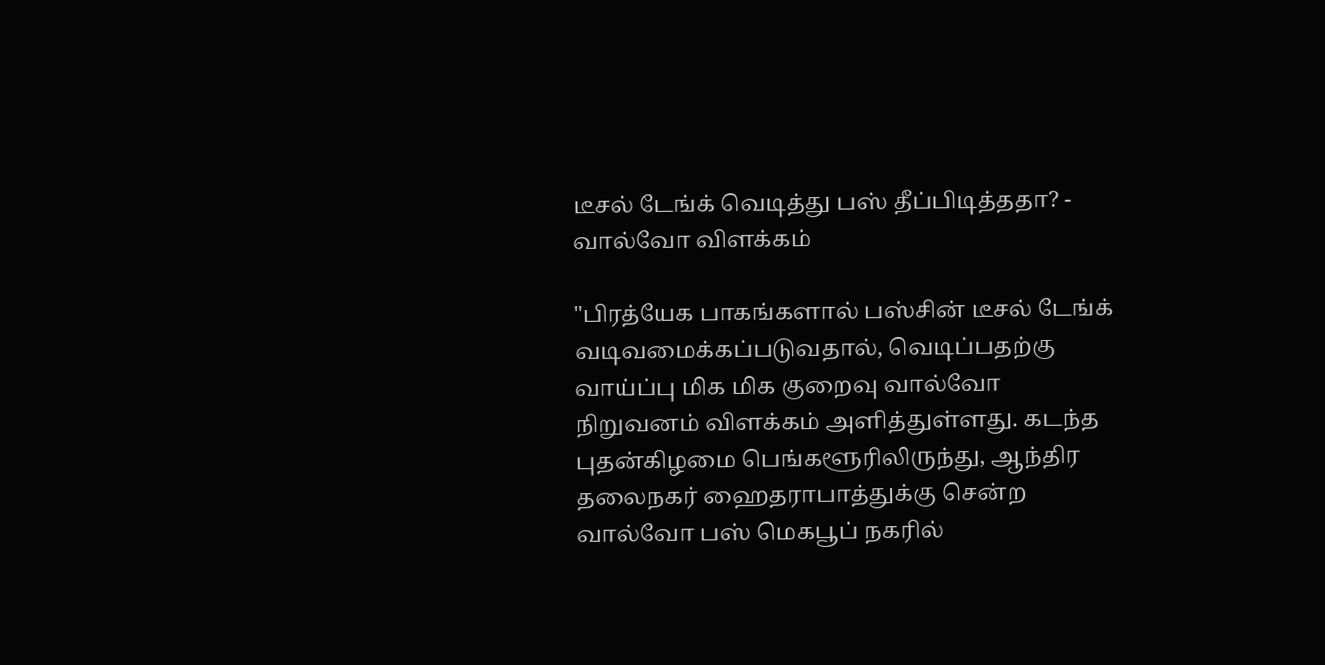டீசல் டேங்க் வெடித்து பஸ் தீப்பிடித்ததா? - வால்வோ விளக்கம்

"பிரத்யேக பாகங்களால் பஸ்சின் டீசல் டேங்க் வடிவமைக்கப்படுவதால், வெடிப்பதற்கு வாய்ப்பு மிக மிக குறைவு வால்வோ நிறுவனம் விளக்கம் அளித்துள்ளது. கடந்த புதன்கிழமை பெங்களூரிலிருந்து, ஆந்திர தலைநகர் ஹைதராபாத்துக்கு சென்ற வால்வோ பஸ் மெகபூப் நகரில்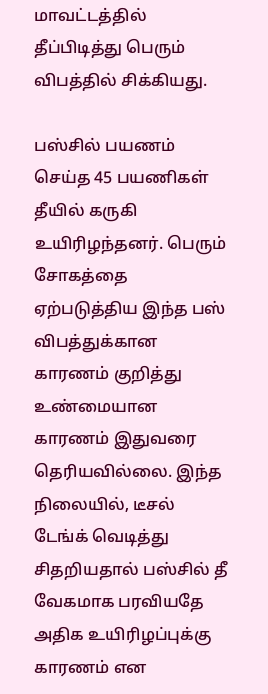மாவட்டத்தில் தீப்பிடித்து பெரும் விபத்தில் சிக்கியது.

பஸ்சில் பயணம் செய்த 45 பயணிகள் தீயில் கருகி உயிரிழந்தனர். பெரும் சோகத்தை ஏற்படுத்திய இந்த பஸ் விபத்துக்கான காரணம் குறித்து உண்மையான காரணம் இதுவரை தெரியவில்லை. இந்த நிலையில், டீசல் டேங்க் வெடித்து சிதறியதால் பஸ்சில் தீ வேகமாக பரவியதே அதிக உயிரிழப்புக்கு காரணம் என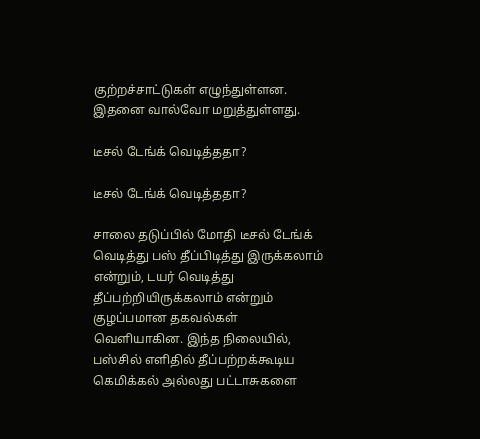குற்றச்சாட்டுகள் எழுந்துள்ளன. இதனை வால்வோ மறுத்துள்ளது.

டீசல் டேங்க் வெடித்ததா?

டீசல் டேங்க் வெடித்ததா?

சாலை தடுப்பில் மோதி டீசல் டேங்க் வெடித்து பஸ் தீப்பிடித்து இருக்கலாம் என்றும், டயர் வெடித்து தீப்பற்றியிருக்கலாம் என்றும் குழப்பமான தகவல்கள் வெளியாகின. இந்த நிலையில், பஸ்சில் எளிதில் தீப்பற்றக்கூடிய கெமிக்கல் அல்லது பட்டாசுகளை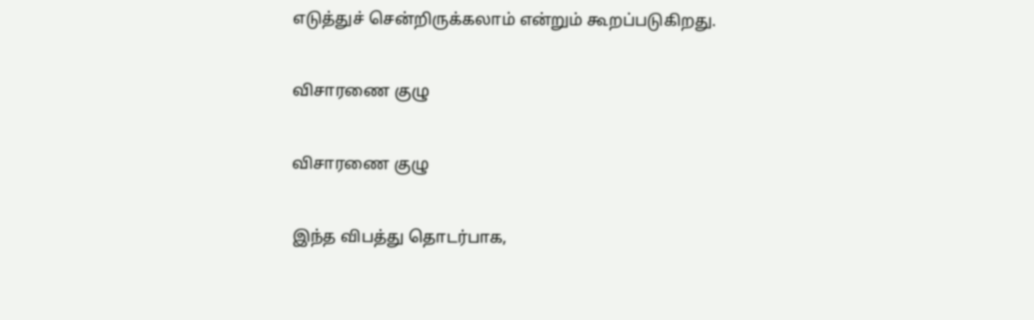எடுத்துச் சென்றிருக்கலாம் என்றும் கூறப்படுகிறது.

விசாரணை குழு

விசாரணை குழு

இந்த விபத்து தொடர்பாக,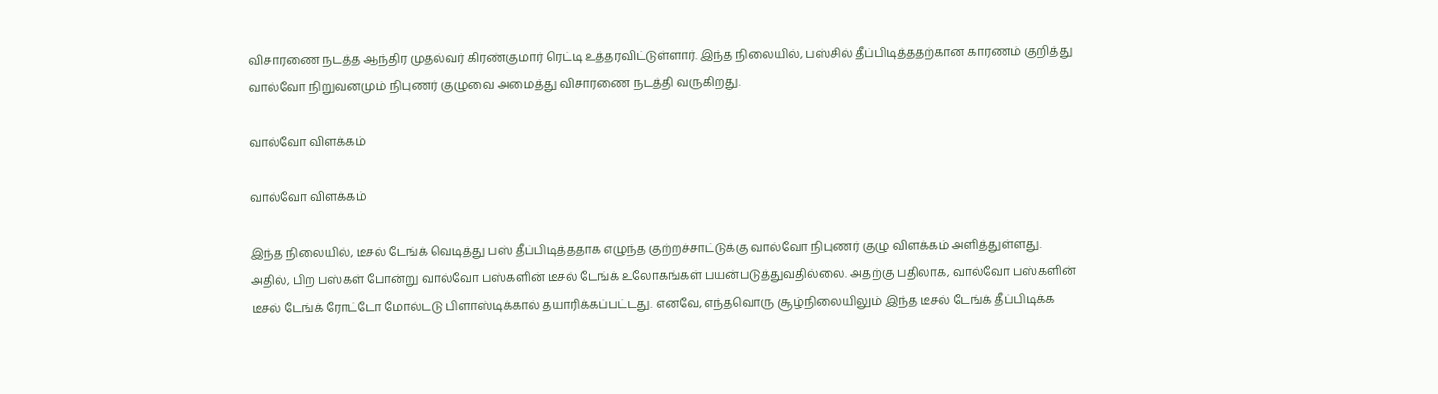விசாரணை நடத்த ஆந்திர முதல்வர் கிரண்குமார் ரெட்டி உத்தரவிட்டுள்ளார். இந்த நிலையில், பஸ்சில் தீப்பிடித்ததற்கான காரணம் குறித்து வால்வோ நிறுவனமும் நிபுணர் குழுவை அமைத்து விசாரணை நடத்தி வருகிறது.

வால்வோ விளக்கம்

வால்வோ விளக்கம்

இந்த நிலையில், டீசல் டேங்க் வெடித்து பஸ் தீப்பிடித்ததாக எழுந்த குற்றச்சாட்டுக்கு வால்வோ நிபுணர் குழு விளக்கம் அளித்துள்ளது. அதில், பிற பஸ்கள் போன்று வால்வோ பஸ்களின் டீசல் டேங்க் உலோகங்கள் பயன்படுத்துவதில்லை. அதற்கு பதிலாக, வால்வோ பஸ்களின் டீசல் டேங்க் ரோட்டோ மோல்டடு பிளாஸ்டிக்கால் தயாரிக்கப்பட்டது. எனவே, எந்தவொரு சூழ்நிலையிலும் இந்த டீசல் டேங்க் தீப்பிடிக்க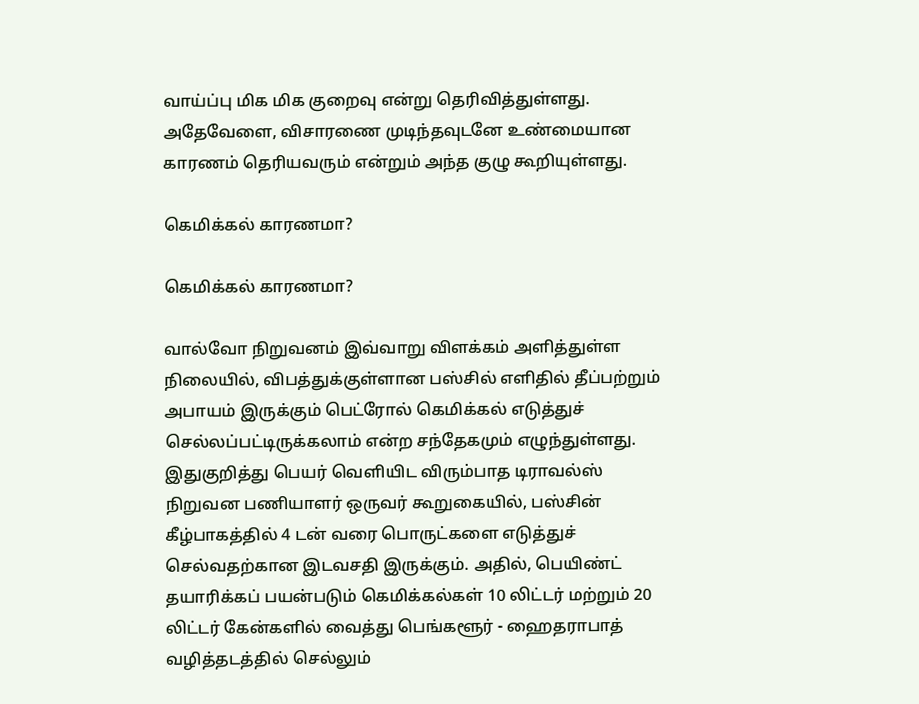வாய்ப்பு மிக மிக குறைவு என்று தெரிவித்துள்ளது. அதேவேளை, விசாரணை முடிந்தவுடனே உண்மையான காரணம் தெரியவரும் என்றும் அந்த குழு கூறியுள்ளது.

கெமிக்கல் காரணமா?

கெமிக்கல் காரணமா?

வால்வோ நிறுவனம் இவ்வாறு விளக்கம் அளித்துள்ள நிலையில், விபத்துக்குள்ளான பஸ்சில் எளிதில் தீப்பற்றும் அபாயம் இருக்கும் பெட்ரோல் கெமிக்கல் எடுத்துச் செல்லப்பட்டிருக்கலாம் என்ற சந்தேகமும் எழுந்துள்ளது. இதுகுறித்து பெயர் வெளியிட விரும்பாத டிராவல்ஸ் நிறுவன பணியாளர் ஒருவர் கூறுகையில், பஸ்சின் கீழ்பாகத்தில் 4 டன் வரை பொருட்களை எடுத்துச் செல்வதற்கான இடவசதி இருக்கும். அதில், பெயிண்ட் தயாரிக்கப் பயன்படும் கெமிக்கல்கள் 10 லிட்டர் மற்றும் 20 லிட்டர் கேன்களில் வைத்து பெங்களூர் - ஹைதராபாத் வழித்தடத்தில் செல்லும்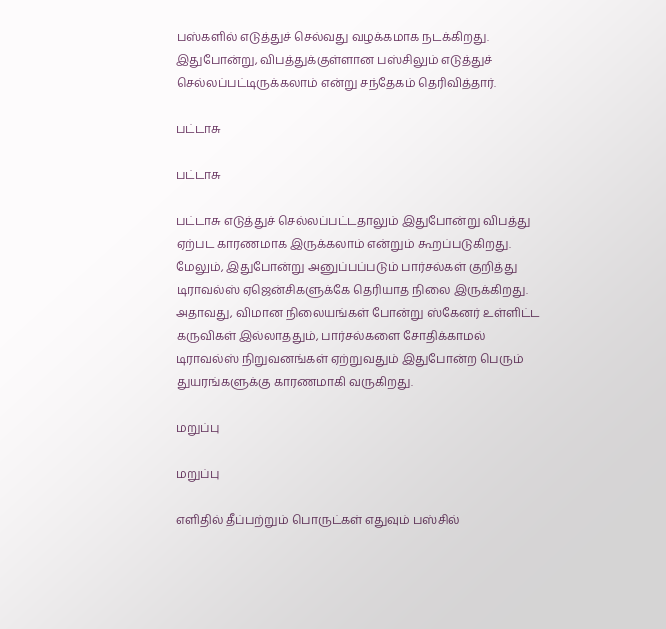பஸ்களில் எடுத்துச் செல்வது வழக்கமாக நடக்கிறது. இதுபோன்று, விபத்துக்குள்ளான பஸ்சிலும் எடுத்துச் செல்லப்பட்டிருக்கலாம் என்று சந்தேகம் தெரிவித்தார்.

பட்டாசு

பட்டாசு

பட்டாசு எடுத்துச் செல்லப்பட்டதாலும் இதுபோன்று விபத்து ஏற்பட காரணமாக இருக்கலாம் என்றும் கூறப்படுகிறது. மேலும், இதுபோன்று அனுப்பப்படும் பார்சல்கள் குறித்து டிராவல்ஸ் ஏஜென்சிகளுக்கே தெரியாத நிலை இருக்கிறது. அதாவது, விமான நிலையங்கள் போன்று ஸ்கேனர் உள்ளிட்ட கருவிகள் இல்லாததும், பார்சல்களை சோதிக்காமல் டிராவல்ஸ் நிறுவனங்கள் ஏற்றுவதும் இதுபோன்ற பெரும் துயரங்களுக்கு காரணமாகி வருகிறது.

மறுப்பு

மறுப்பு

எளிதில் தீப்பற்றும் பொருட்கள் எதுவும் பஸ்சில்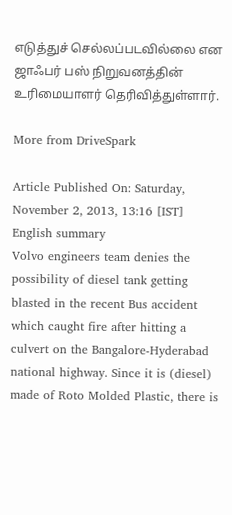எடுத்துச் செல்லப்படவில்லை என ஜாஃபர் பஸ் நிறுவனத்தின் உரிமையாளர் தெரிவித்துள்ளார்.

More from DriveSpark

Article Published On: Saturday, November 2, 2013, 13:16 [IST]
English summary
Volvo engineers team denies the possibility of diesel tank getting blasted in the recent Bus accident which caught fire after hitting a culvert on the Bangalore-Hyderabad national highway. Since it is (diesel) made of Roto Molded Plastic, there is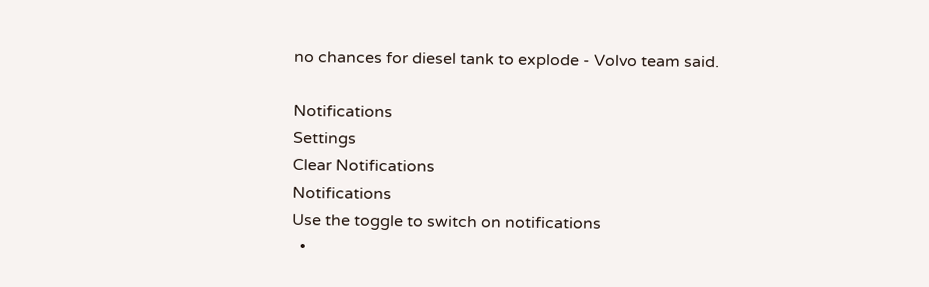no chances for diesel tank to explode - Volvo team said.

Notifications
Settings
Clear Notifications
Notifications
Use the toggle to switch on notifications
  •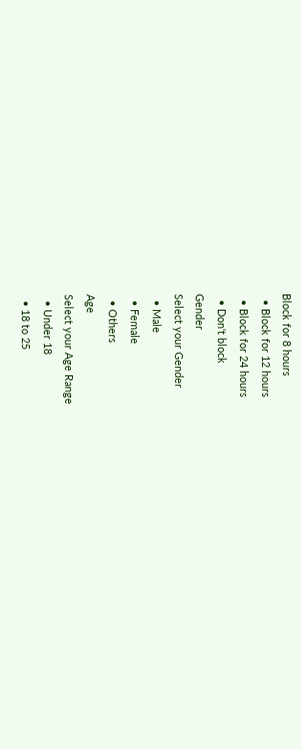Block for 8 hours
  • Block for 12 hours
  • Block for 24 hours
  • Don't block
Gender
Select your Gender
  • Male
  • Female
  • Others
Age
Select your Age Range
  • Under 18
  • 18 to 25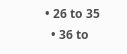• 26 to 35
  • 36 to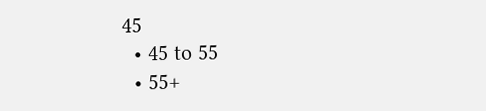45
  • 45 to 55
  • 55+